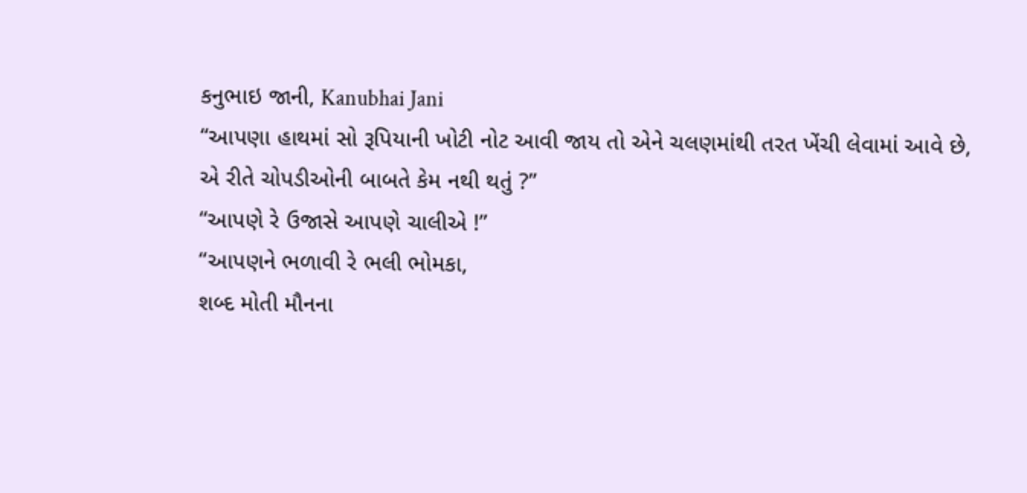કનુભાઇ જાની, Kanubhai Jani
“આપણા હાથમાં સો રૂપિયાની ખોટી નોટ આવી જાય તો એને ચલણમાંથી તરત ખેંચી લેવામાં આવે છે,
એ રીતે ચોપડીઓની બાબતે કેમ નથી થતું ?”
“આપણે રે ઉજાસે આપણે ચાલીએ !”
“આપણને ભળાવી રે ભલી ભોમકા,
શબ્દ મોતી મૌનના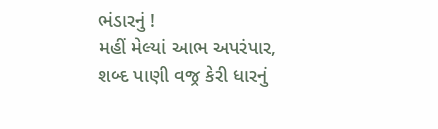ભંડારનું !
મહીં મેલ્યાં આભ અપરંપાર,
શબ્દ પાણી વજ્ર કેરી ધારનું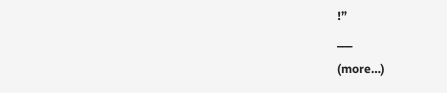!”
___
(more…)